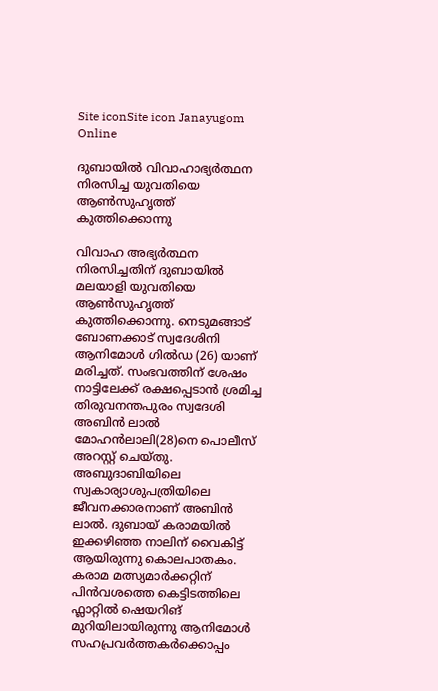Site iconSite icon Janayugom Online

ദുബായില്‍ വിവാഹാഭ്യര്‍ത്ഥന നിരസിച്ച യുവതിയെ ആണ്‍സുഹൃത്ത് കുത്തിക്കൊന്നു

വിവാഹ അഭ്യര്‍ത്ഥന നിരസിച്ചതിന് ദുബായില്‍ മലയാളി യുവതിയെ ആണ്‍സുഹൃത്ത് കുത്തിക്കൊന്നു. നെടുമങ്ങാട് ബോണക്കാട് സ്വദേശിനി ആനിമോൾ ഗിൽഡ (26) യാണ് മരിച്ചത്. സംഭവത്തിന് ശേഷം നാട്ടിലേക്ക് രക്ഷപ്പെടാൻ ശ്രമിച്ച തിരുവനന്തപുരം സ്വദേശി അബിൻ ലാൽ മോഹൻലാലി(28)നെ പൊലീസ് അറസ്റ്റ് ചെയ്തു. അബുദാബിയിലെ സ്വകാര്യാശുപത്രിയിലെ ജീവനക്കാരനാണ് അബിൻ ലാൽ. ദുബായ് കരാമയിൽ ഇക്കഴിഞ്ഞ നാലിന് വൈകിട്ട് ആയിരുന്നു കൊലപാതകം. കരാമ മത്സ്യമാർക്കറ്റിന് പിൻവശത്തെ കെട്ടിടത്തിലെ ഫ്ലാറ്റിൽ ഷെയറിങ് മുറിയിലായിരുന്നു ആനിമോൾ സഹപ്രവര്‍ത്തകര്‍ക്കൊപ്പം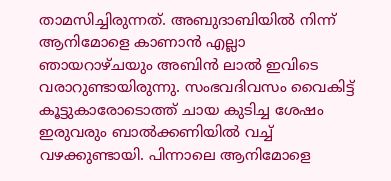താമസിച്ചിരുന്നത്. അബുദാബിയിൽ നിന്ന് ആനിമോളെ കാണാൻ എല്ലാ ഞായറാഴ്ചയും അബിൻ ലാൽ ഇവിടെ വരാറുണ്ടായിരുന്നു. സംഭവദിവസം വൈകിട്ട് കൂട്ടുകാരോടൊത്ത് ചായ കുടിച്ച ശേഷം ഇരുവരും ബാൽക്കണിയിൽ വച്ച് വഴക്കുണ്ടായി. പിന്നാലെ ആനിമോളെ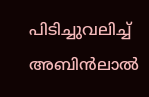പിടിച്ചുവലിച്ച് അബിൻലാൽ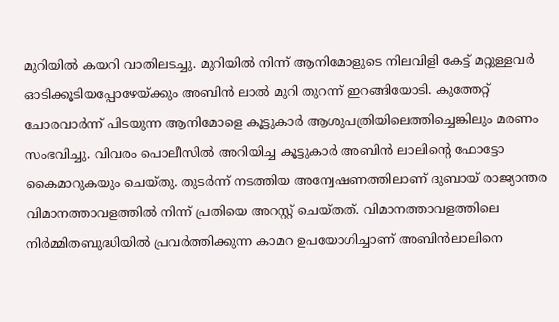മുറിയില്‍ കയറി വാതിലടച്ചു. മുറിയില്‍ നിന്ന് ആനിമോളുടെ നിലവിളി കേട്ട് മറ്റുള്ളവർ ഓടിക്കൂടിയപ്പോഴേയ്ക്കും അബിൻ ലാൽ മുറി തുറന്ന് ഇറങ്ങിയോടി. കുത്തേറ്റ് ചോരവാർന്ന് പിടയുന്ന ആനിമോളെ കൂട്ടുകാർ ആശുപത്രിയിലെത്തിച്ചെങ്കിലും മരണം സംഭവിച്ചു. വിവരം പൊലീസിൽ അറിയിച്ച കൂട്ടുകാര്‍ അബിൻ ലാലിന്റെ ഫോട്ടോ കൈമാറുകയും ചെയ്തു. തുടർന്ന് നടത്തിയ അന്വേഷണത്തിലാണ് ദുബായ് രാജ്യാന്തര വിമാനത്താവളത്തിൽ നിന്ന് പ്രതിയെ അറസ്റ്റ് ചെയ്തത്. വിമാനത്താവളത്തിലെ നിർമ്മിതബുദ്ധിയിൽ പ്രവർത്തിക്കുന്ന കാമറ ഉപയോഗിച്ചാണ് അബിൻലാലിനെ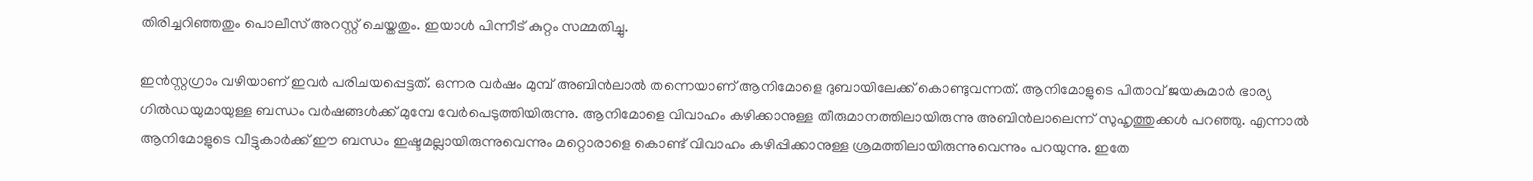തിരിച്ചറിഞ്ഞതും പൊലീസ് അറസ്റ്റ് ചെയ്തതും. ഇയാൾ പിന്നീട് കുറ്റം സമ്മതിച്ചു.

ഇൻസ്റ്റഗ്രാം വഴിയാണ് ഇവര്‍ പരിചയപ്പെട്ടത്. ഒന്നര വര്‍ഷം മുമ്പ് അബിൻലാല്‍ തന്നെയാണ് ആനിമോളെ ദുബായിലേക്ക് കൊണ്ടുവന്നത്. ആനിമോളുടെ പിതാവ് ജയകുമാര്‍ ഭാര്യ ഗില്‍ഡയുമായുള്ള ബന്ധം വർഷങ്ങൾക്ക് മുമ്പേ വേർപെടുത്തിയിരുന്നു. ആനിമോളെ വിവാഹം കഴിക്കാനുള്ള തീരുമാനത്തിലായിരുന്നു അബിൻലാലെന്ന് സുഹൃത്തുക്കൾ പറഞ്ഞു. എന്നാൽ ആനിമോളുടെ വീട്ടുകാർക്ക് ഈ ബന്ധം ഇഷ്ടമല്ലായിരുന്നുവെന്നും മറ്റൊരാളെ കൊണ്ട് വിവാഹം കഴിപ്പിക്കാനുള്ള ശ്രമത്തിലായിരുന്നുവെന്നും പറയുന്നു. ഇതേ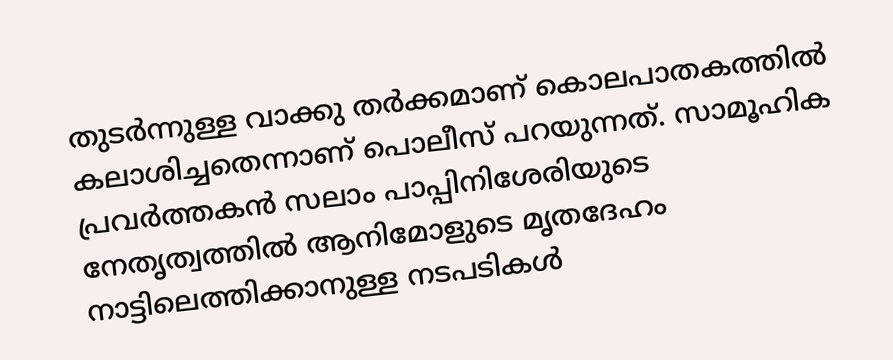തുടർന്നുള്ള വാക്കു തർക്കമാണ് കൊലപാതകത്തിൽ കലാശിച്ചതെന്നാണ് പൊലീസ് പറയുന്നത്. സാമൂഹിക പ്രവർത്തകൻ സലാം പാപ്പിനിശേരിയുടെ നേതൃത്വത്തില്‍ ആനിമോളുടെ മൃതദേഹം നാട്ടിലെത്തിക്കാനുള്ള നടപടികൾ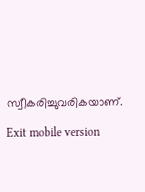സ്വീകരിച്ചുവരികയാണ്.

Exit mobile version